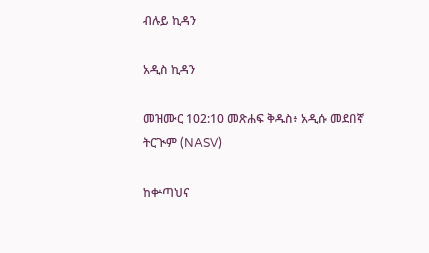ብሉይ ኪዳን

አዲስ ኪዳን

መዝሙር 102:10 መጽሐፍ ቅዱስ፥ አዲሱ መደበኛ ትርጒም (NASV)

ከቍጣህና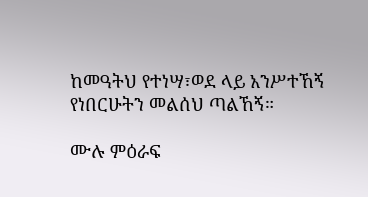ከመዓትህ የተነሣ፣ወደ ላይ አንሥተኸኝ የነበርሁትን መልሰህ ጣልኸኝ።

ሙሉ ምዕራፍ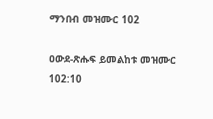ማንበብ መዝሙር 102

ዐውደ-ጽሑፍ ይመልከቱ መዝሙር 102:10